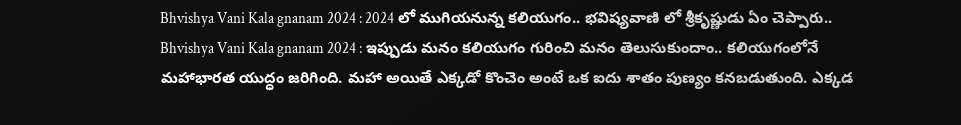Bhvishya Vani Kala gnanam 2024 : 2024 లో ముగియనున్న కలియుగం.. భవిష్యవాణి లో శ్రీకృష్ణుడు ఏం చెప్పారు..
Bhvishya Vani Kala gnanam 2024 : ఇప్పుడు మనం కలియుగం గురించి మనం తెలుసుకుందాం.. కలియుగంలోనే మహాభారత యుద్ధం జరిగింది. మహా అయితే ఎక్కడో కొంచెం అంటే ఒక ఐదు శాతం పుణ్యం కనబడుతుంది. ఎక్కడ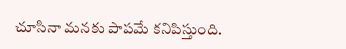చూసినా మనకు పాపమే కనిపిస్తుంది.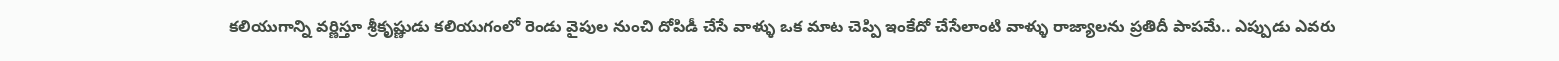కలియుగాన్ని వర్ణిస్తూ శ్రీకృష్ణుడు కలియుగంలో రెండు వైపుల నుంచి దోపిడీ చేసే వాళ్ళు ఒక మాట చెప్పి ఇంకేదో చేసేలాంటి వాళ్ళు రాజ్యాలను ప్రతిదీ పాపమే.. ఎప్పుడు ఎవరు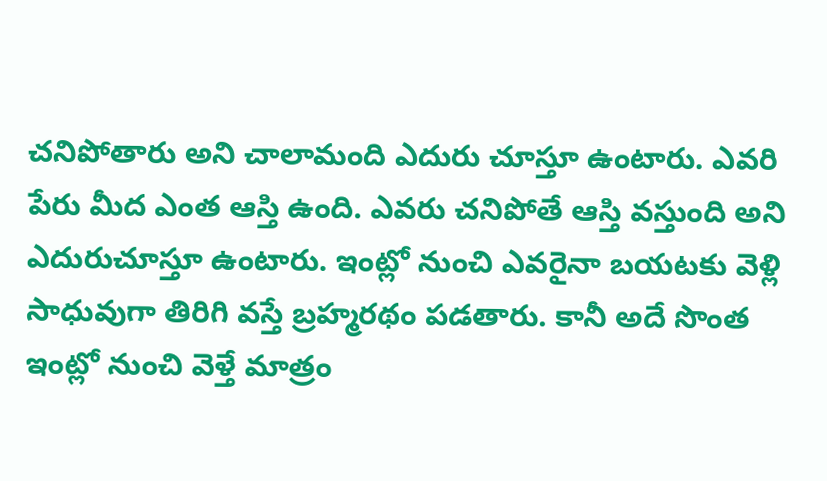చనిపోతారు అని చాలామంది ఎదురు చూస్తూ ఉంటారు. ఎవరి పేరు మీద ఎంత ఆస్తి ఉంది. ఎవరు చనిపోతే ఆస్తి వస్తుంది అని ఎదురుచూస్తూ ఉంటారు. ఇంట్లో నుంచి ఎవరైనా బయటకు వెళ్లి సాధువుగా తిరిగి వస్తే బ్రహ్మరథం పడతారు. కానీ అదే సొంత ఇంట్లో నుంచి వెళ్తే మాత్రం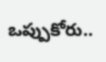ఒప్పుకోరు..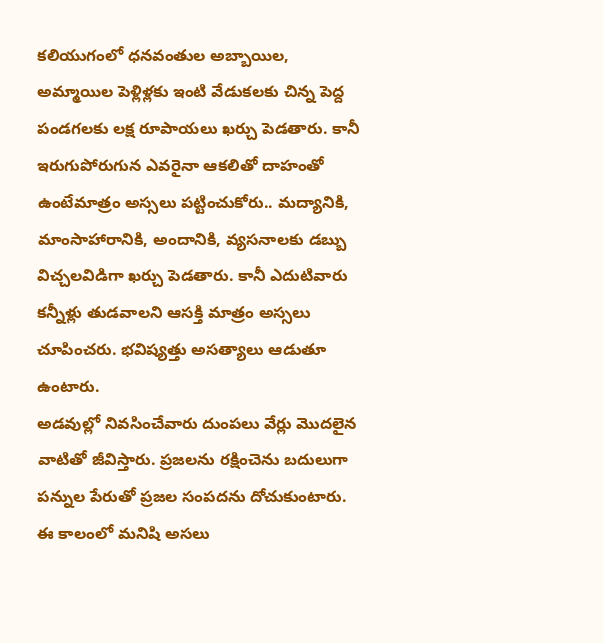కలియుగంలో ధనవంతుల అబ్బాయిల, అమ్మాయిల పెళ్లిళ్లకు ఇంటి వేడుకలకు చిన్న పెద్ద పండగలకు లక్ష రూపాయలు ఖర్చు పెడతారు. కానీ ఇరుగుపోరుగున ఎవరైనా ఆకలితో దాహంతో ఉంటేమాత్రం అస్సలు పట్టించుకోరు.. మద్యానికి, మాంసాహారానికి, అందానికి, వ్యసనాలకు డబ్బు విచ్చలవిడిగా ఖర్చు పెడతారు. కానీ ఎదుటివారు కన్నీళ్లు తుడవాలని ఆసక్తి మాత్రం అస్సలు చూపించరు. భవిష్యత్తు అసత్యాలు ఆడుతూ ఉంటారు.
అడవుల్లో నివసించేవారు దుంపలు వేర్లు మొదలైన వాటితో జీవిస్తారు. ప్రజలను రక్షించెను బదులుగా పన్నుల పేరుతో ప్రజల సంపదను దోచుకుంటారు. ఈ కాలంలో మనిషి అసలు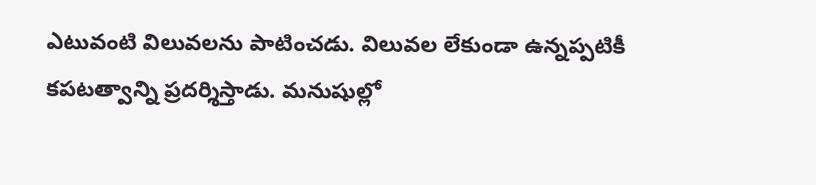ఎటువంటి విలువలను పాటించడు. విలువల లేకుండా ఉన్నప్పటికీ కపటత్వాన్ని ప్రదర్శిస్తాడు. మనుషుల్లో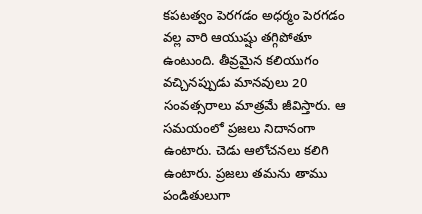కపటత్వం పెరగడం అధర్మం పెరగడం వల్ల వారి ఆయుష్షు తగ్గిపోతూ ఉంటుంది. తీవ్రమైన కలియుగం వచ్చినప్పుడు మానవులు 20 సంవత్సరాలు మాత్రమే జీవిస్తారు. ఆ సమయంలో ప్రజలు నిదానంగా ఉంటారు. చెడు ఆలోచనలు కలిగి ఉంటారు. ప్రజలు తమను తాము పండితులుగా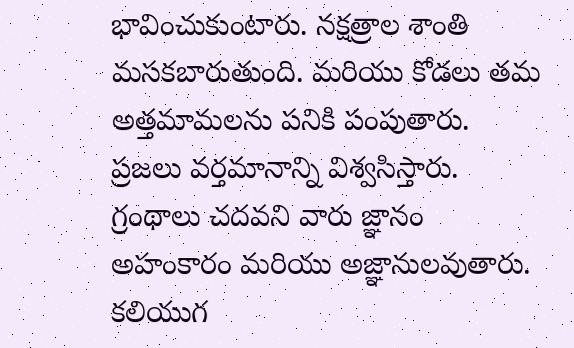భావించుకుంటారు. నక్షత్రాల శాంతి మసకబారుతుంది. మరియు కోడలు తమ అత్తమామలను పనికి పంపుతారు. ప్రజలు వర్తమానాన్ని విశ్వసిస్తారు. గ్రంథాలు చదవని వారు జ్ఞానం అహంకారం మరియు అజ్ఞానులవుతారు. కలియుగ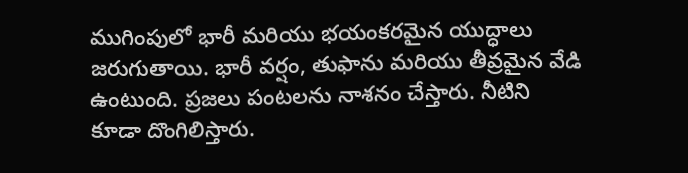ముగింపులో భారీ మరియు భయంకరమైన యుద్ధాలు జరుగుతాయి. భారీ వర్షం, తుఫాను మరియు తీవ్రమైన వేడి ఉంటుంది. ప్రజలు పంటలను నాశనం చేస్తారు. నీటిని కూడా దొంగిలిస్తారు.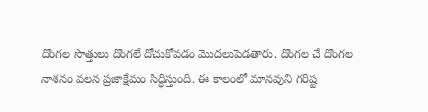దొంగల సొత్తులు దొంగలే దోచుకోవడం మొదలుపెడతారు. దొంగల చే దొంగల నాశనం వలన ప్రజాక్షేమం సిద్ధిస్తుంది. ఈ కాలంలో మానవుని గరిష్ట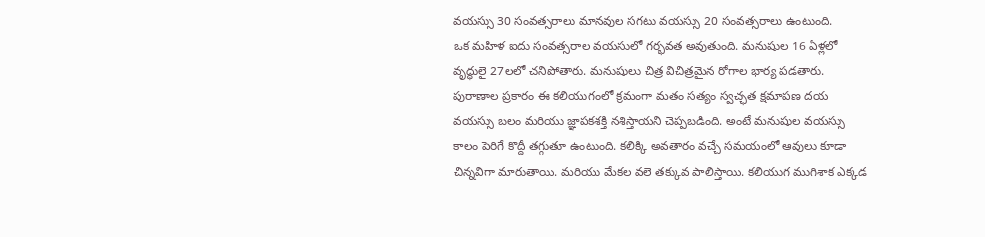వయస్సు 30 సంవత్సరాలు మానవుల సగటు వయస్సు 20 సంవత్సరాలు ఉంటుంది.
ఒక మహిళ ఐదు సంవత్సరాల వయసులో గర్భవత అవుతుంది. మనుషుల 16 ఏళ్లలో వృద్ధులై 27లలో చనిపోతారు. మనుషులు చిత్ర విచిత్రమైన రోగాల భార్య పడతారు. పురాణాల ప్రకారం ఈ కలియుగంలో క్రమంగా మతం సత్యం స్వచ్ఛత క్షమాపణ దయ వయస్సు బలం మరియు జ్ఞాపకశక్తి నశిస్తాయని చెప్పబడింది. అంటే మనుషుల వయస్సు కాలం పెరిగే కొద్దీ తగ్గుతూ ఉంటుంది. కలిక్కి అవతారం వచ్చే సమయంలో ఆవులు కూడా చిన్నవిగా మారుతాయి. మరియు మేకల వలె తక్కువ పాలిస్తాయి. కలియుగ ముగిశాక ఎక్కడ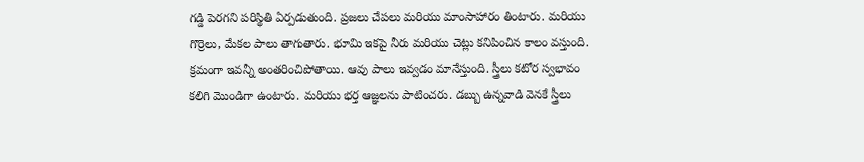గడ్డి పెరగని పరిస్థితి ఏర్పడుతుంది. ప్రజలు చేపలు మరియు మాంసాహారం తింటారు. మరియు గొర్రెలు, మేకల పాలు తాగుతారు. భూమి ఇకపై నీరు మరియు చెట్లు కనిపించిన కాలం వస్తుంది. క్రమంగా ఇవన్నీ అంతరించిపోతాయి. ఆవు పాలు ఇవ్వడం మానేస్తుంది. స్త్రీలు కటోర స్వభావం కలిగి మొండిగా ఉంటారు. మరియు భర్త ఆజ్ఞలను పాటించరు. డబ్బు ఉన్నవాడి వెనకే స్త్రీలు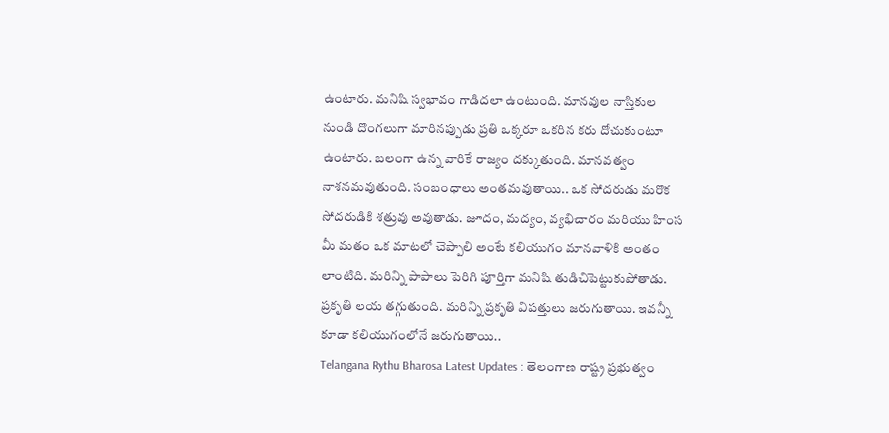ఉంటారు. మనిషి స్వభావం గాడిదలా ఉంటుంది. మానవుల నాస్తికుల నుండి దొంగలుగా మారినప్పుడు ప్రతి ఒక్కరూ ఒకరిన కరు దోచుకుంటూ ఉంటారు. బలంగా ఉన్న వారికే రాజ్యం దక్కుతుంది. మానవత్వం నాశనమవుతుంది. సంబంధాలు అంతమవుతాయి.. ఒక సోదరుడు మరొక సోదరుడికి శత్రువు అవుతాడు. జూదం, మద్యం, వ్యభిచారం మరియు హింస మీ మతం ఒక మాటలో చెప్పాలి అంటే కలియుగం మానవాళికి అంతం లాంటిది. మరిన్ని పాపాలు పెరిగి పూర్తిగా మనిషి తుడిచిపెట్టుకుపోతాడు. ప్రకృతి లయ తగ్గుతుంది. మరిన్ని ప్రకృతి విపత్తులు జరుగుతాయి. ఇవన్నీ కూడా కలియుగంలోనే జరుగుతాయి..
Telangana Rythu Bharosa Latest Updates : తెలంగాణ రాష్ట్ర ప్రభుత్వం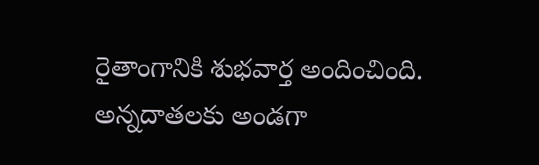రైతాంగానికి శుభవార్త అందించింది. అన్నదాతలకు అండగా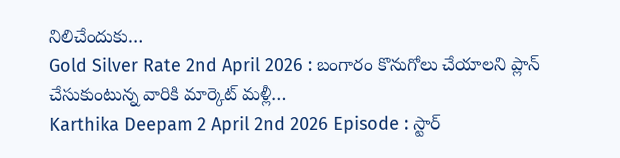నిలిచేందుకు…
Gold Silver Rate 2nd April 2026 : బంగారం కొనుగోలు చేయాలని ప్లాన్ చేసుకుంటున్న వారికి మార్కెట్ మళ్లీ…
Karthika Deepam 2 April 2nd 2026 Episode : స్టార్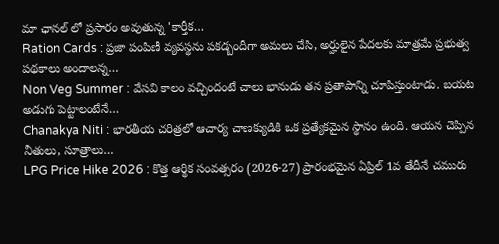మా ఛానల్ లో ప్రసారం అవుతున్న 'కార్తీక…
Ration Cards : ప్రజా పంపిణీ వ్యవస్థను పకడ్బందీగా అమలు చేసి, అర్హులైన పేదలకు మాత్రమే ప్రభుత్వ పథకాలు అందాలన్న…
Non Veg Summer : వేసవి కాలం వచ్చిందంటే చాలు భానుడు తన ప్రతాపాన్ని చూపిస్తుంటాడు. బయట అడుగు పెట్టాలంటేనే…
Chanakya Niti : భారతీయ చరిత్రలో ఆచార్య చాణక్యుడికి ఒక ప్రత్యేకమైన స్థానం ఉంది. ఆయన చెప్పిన నీతులు, సూత్రాలు…
LPG Price Hike 2026 : కొత్త ఆర్థిక సంవత్సరం (2026-27) ప్రారంభమైన ఏప్రిల్ 1వ తేదీనే చమురు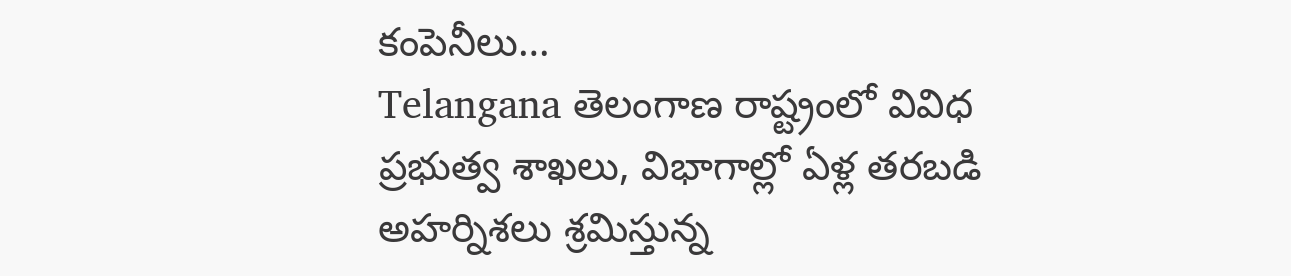కంపెనీలు…
Telangana తెలంగాణ రాష్ట్రంలో వివిధ ప్రభుత్వ శాఖలు, విభాగాల్లో ఏళ్ల తరబడి అహర్నిశలు శ్రమిస్తున్న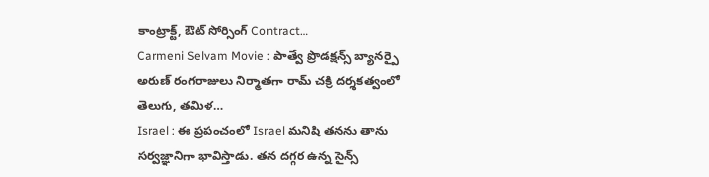కాంట్రాక్ట్, ఔట్ సోర్సింగ్ Contract…
Carmeni Selvam Movie : పాత్వే ప్రొడక్షన్స్ బ్యానర్పై అరుణ్ రంగరాజులు నిర్మాతగా రామ్ చక్రి దర్శకత్వంలో తెలుగు, తమిళ…
Israel : ఈ ప్రపంచంలో Israel మనిషి తనను తాను సర్వజ్ఞానిగా భావిస్తాడు. తన దగ్గర ఉన్న సైన్స్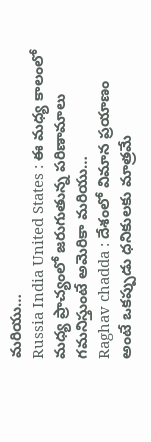మరియు…
Russia India United States : ఈ మధ్య కాలంలో మధ్య ప్రాచ్యంలో జరుగుతున్న పరిణామాలు గమనిస్తుంటే అమెరికా మరియు…
Raghav chadda : దేశంలో విమాన ప్రయాణం అంటే ఒకప్పుడు ధనికులకు మాత్రమే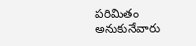పరిమితం అనుకునేవారు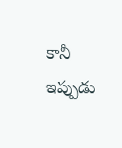కానీ ఇప్పుడు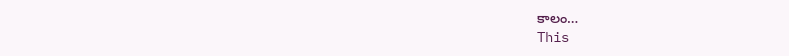కాలం…
This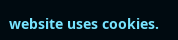website uses cookies.